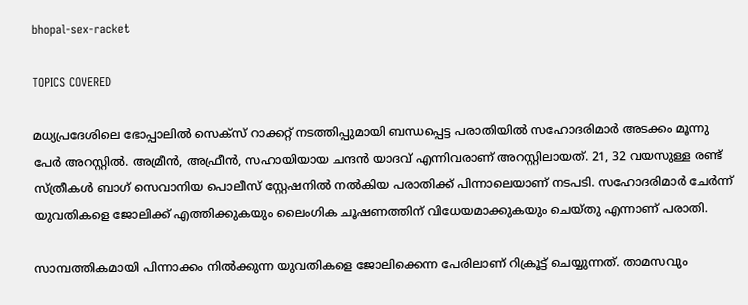bhopal-sex-racket

TOPICS COVERED

മധ്യപ്രദേശിലെ ഭോപ്പാലില്‍ സെക്സ് റാക്കറ്റ് നടത്തിപ്പുമായി ബന്ധപ്പെട്ട പരാതിയില്‍ സഹോദരിമാര്‍ അടക്കം മൂന്നു പേര്‍ അറസ്റ്റില്‍. അമ്രീന്‍, അഫ്രീന്‍, സഹായിയായ ചന്ദന്‍ യാദവ് എന്നിവരാണ് അറസ്റ്റിലായത്. 21, 32 വയസുള്ള രണ്ട് സ്ത്രീകള്‍ ബാഗ് സെവാനിയ പൊലീസ് സ്റ്റേഷനില്‍ നല്‍കിയ പരാതിക്ക് പിന്നാലെയാണ് നടപടി. സഹോദരിമാര്‍ ചേര്‍ന്ന് യുവതികളെ ജോലിക്ക് എത്തിക്കുകയും ലൈംഗിക ചൂഷണത്തിന് വിധേയമാക്കുകയും ചെയ്തു എന്നാണ് പരാതി.

സാമ്പത്തികമായി പിന്നാക്കം നില്‍ക്കുന്ന യുവതികളെ ജോലിക്കെന്ന പേരിലാണ് റിക്രൂട്ട് ചെയ്യുന്നത്. താമസവും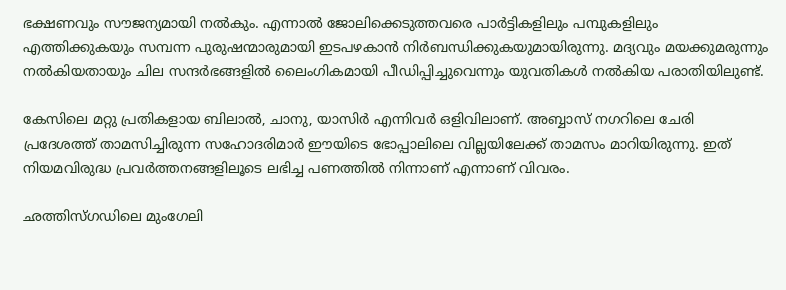ഭക്ഷണവും സൗജന്യമായി നല്‍കും. എന്നാല്‍ ജോലിക്കെടുത്തവരെ പാര്‍ട്ടികളിലും പമ്പുകളിലും എത്തിക്കുകയും സമ്പന്ന പുരുഷന്മാരുമായി ഇടപഴകാന്‍ നിര്‍ബന്ധിക്കുകയുമായിരുന്നു. മദ്യവും മയക്കുമരുന്നും നല്‍കിയതായും ചില സന്ദര്‍ഭങ്ങളില്‍ ലൈംഗികമായി പീഡിപ്പിച്ചുവെന്നും യുവതികള്‍ നല്‍കിയ പരാതിയിലുണ്ട്.

കേസിലെ മറ്റു പ്രതികളായ ബിലാൽ, ചാനു, യാസിർ എന്നിവർ ഒളിവിലാണ്. അബ്ബാസ് നഗറിലെ ചേരി പ്രദേശത്ത് താമസിച്ചിരുന്ന സഹോദരിമാര്‍ ഈയിടെ ഭോപ്പാലിലെ വില്ലയിലേക്ക് താമസം മാറിയിരുന്നു. ഇത് നിയമവിരുദ്ധ പ്രവര്‍ത്തനങ്ങളിലൂടെ ലഭിച്ച പണത്തില്‍ നിന്നാണ് എന്നാണ് വിവരം.

ഛത്തിസ്ഗഡിലെ മുംഗേലി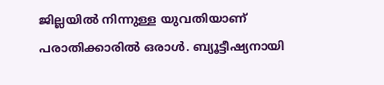ജില്ലയില്‍ നിന്നുള്ള യുവതിയാണ് പരാതിക്കാരില്‍ ഒരാള്‍. ബ്യൂട്ടീഷ്യനായി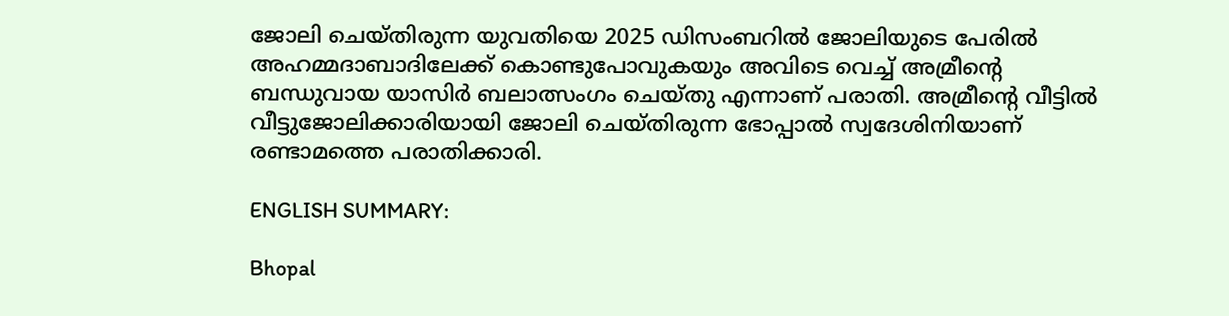ജോലി ചെയ്തിരുന്ന യുവതിയെ 2025 ഡിസംബറിൽ ജോലിയുടെ പേരിൽ അഹമ്മദാബാദിലേക്ക് കൊണ്ടുപോവുകയും അവിടെ വെച്ച് അമ്രീന്റെ ബന്ധുവായ യാസിർ ബലാത്സംഗം ചെയ്തു എന്നാണ് പരാതി. അമ്രീന്റെ വീട്ടിൽ വീട്ടുജോലിക്കാരിയായി ജോലി ചെയ്തിരുന്ന ഭോപ്പാൽ സ്വദേശിനിയാണ് രണ്ടാമത്തെ പരാതിക്കാരി.

ENGLISH SUMMARY:

Bhopal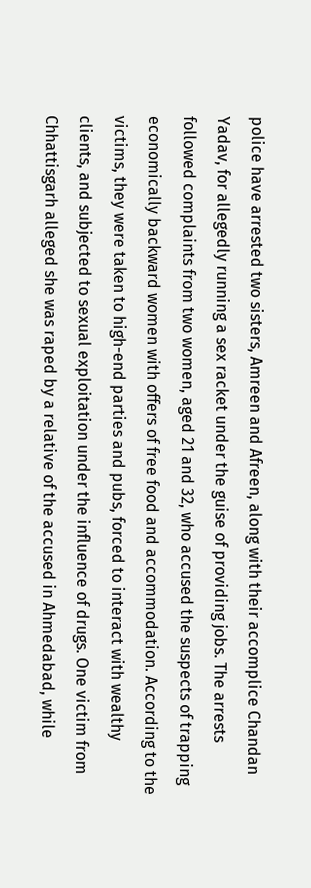police have arrested two sisters, Amreen and Afreen, along with their accomplice Chandan Yadav, for allegedly running a sex racket under the guise of providing jobs. The arrests followed complaints from two women, aged 21 and 32, who accused the suspects of trapping economically backward women with offers of free food and accommodation. According to the victims, they were taken to high-end parties and pubs, forced to interact with wealthy clients, and subjected to sexual exploitation under the influence of drugs. One victim from Chhattisgarh alleged she was raped by a relative of the accused in Ahmedabad, while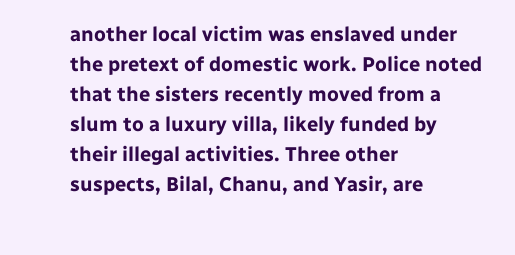another local victim was enslaved under the pretext of domestic work. Police noted that the sisters recently moved from a slum to a luxury villa, likely funded by their illegal activities. Three other suspects, Bilal, Chanu, and Yasir, are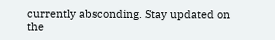currently absconding. Stay updated on the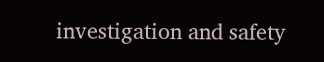investigation and safety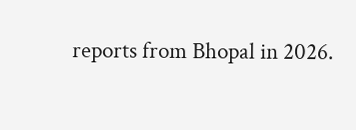reports from Bhopal in 2026.